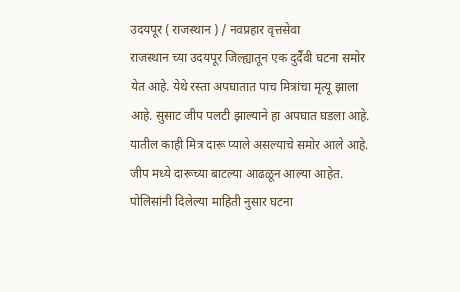उदयपूर ( राजस्थान ) / नवप्रहार वृत्तसेवा
राजस्थान च्या उदयपूर जिल्ह्यातून एक दुर्दैवी घटना समोर येत आहे. येथे रस्ता अपघातात पाच मित्रांचा मृत्यू झाला आहे. सुसाट जीप पलटी झाल्याने हा अपघात घडला आहे. यातील काही मित्र दारू प्याले असल्याचे समोर आले आहे. जीप मध्ये दारूच्या बाटल्या आढळून आल्या आहेत.
पोलिसांनी दिलेल्या माहिती नुसार घटना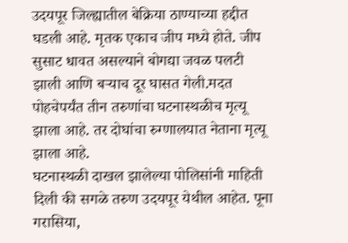उदयपूर जिल्ह्यातील बेक्रिया ठाण्याच्या हद्दीत घडली आहे. मृतक एकाच जीप मध्ये होते. जीप सुसाट धावत असल्याने बोगद्या जवळ पलटी झाली आणि बऱ्याच दूर घासत गेली.मदत पोहचेपर्यंत तीन तरुणांचा घटनास्थळीच मृत्यू झाला आहे. तर दोघांचा रुग्णालयात नेताना मृत्यू झाला आहे.
घटनास्थळी दाखल झालेल्या पोलिसांनी माहिती दिली की सगळे तरुण उदयपूर येथील आहेत. पूना गरासिया,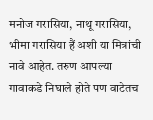मनोज गरासिया, नाथू गरासिया, भीमा गरासिया हैं अशी या मित्रांची नावे आहेत. तरुण आपल्या गावाकडे निघाले होते पण वाटेतच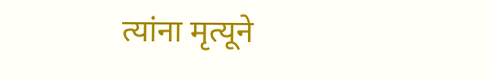त्यांना मृत्यूने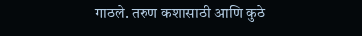गाठले. तरुण कशासाठी आणि कुठे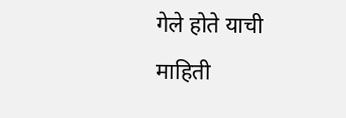गेले होते याची माहिती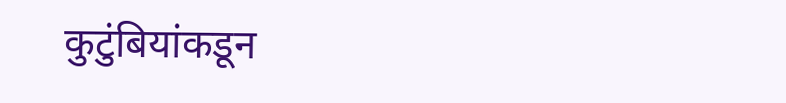कुटुंबियांकडून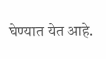घेण्यात येत आहे.